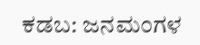ಕಡಬ: ಜನಮಂಗಳ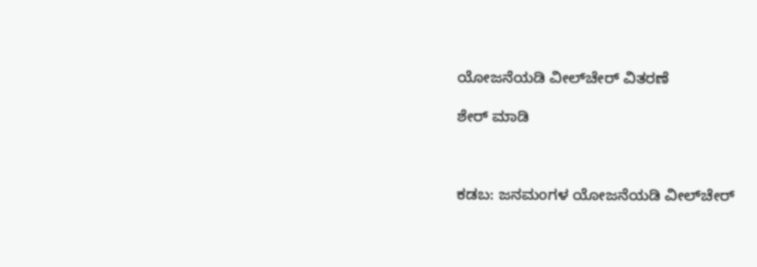ಯೋಜನೆಯಡಿ ವೀಲ್‌ಚೇರ್ ವಿತರಣೆ

ಶೇರ್ ಮಾಡಿ



ಕಡಬ: ಜನಮಂಗಳ ಯೋಜನೆಯಡಿ ವೀಲ್‌ಚೇರ್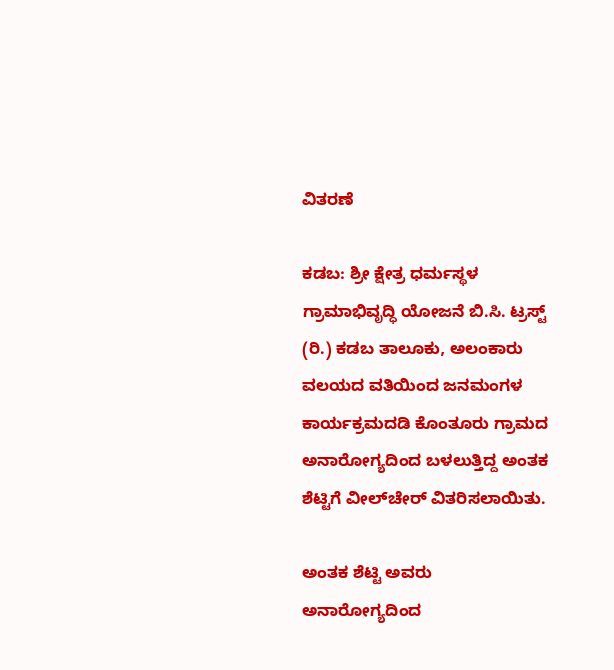ವಿತರಣೆ

ಕಡಬ: ಶ್ರೀ ಕ್ಷೇತ್ರ ಧರ್ಮಸ್ಥಳ ಗ್ರಾಮಾಭಿವೃದ್ಧಿ ಯೋಜನೆ ಬಿ.ಸಿ. ಟ್ರಸ್ಟ್ (ರಿ.) ಕಡಬ ತಾಲೂಕು, ಅಲಂಕಾರು ವಲಯದ ವತಿಯಿಂದ ಜನಮಂಗಳ ಕಾರ್ಯಕ್ರಮದಡಿ ಕೊಂತೂರು ಗ್ರಾಮದ ಅನಾರೋಗ್ಯದಿಂದ ಬಳಲುತ್ತಿದ್ದ ಅಂತಕ ಶೆಟ್ಟಿಗೆ ವೀಲ್‌ಚೇರ್ ವಿತರಿಸಲಾಯಿತು.

ಅಂತಕ ಶೆಟ್ಟಿ ಅವರು ಅನಾರೋಗ್ಯದಿಂದ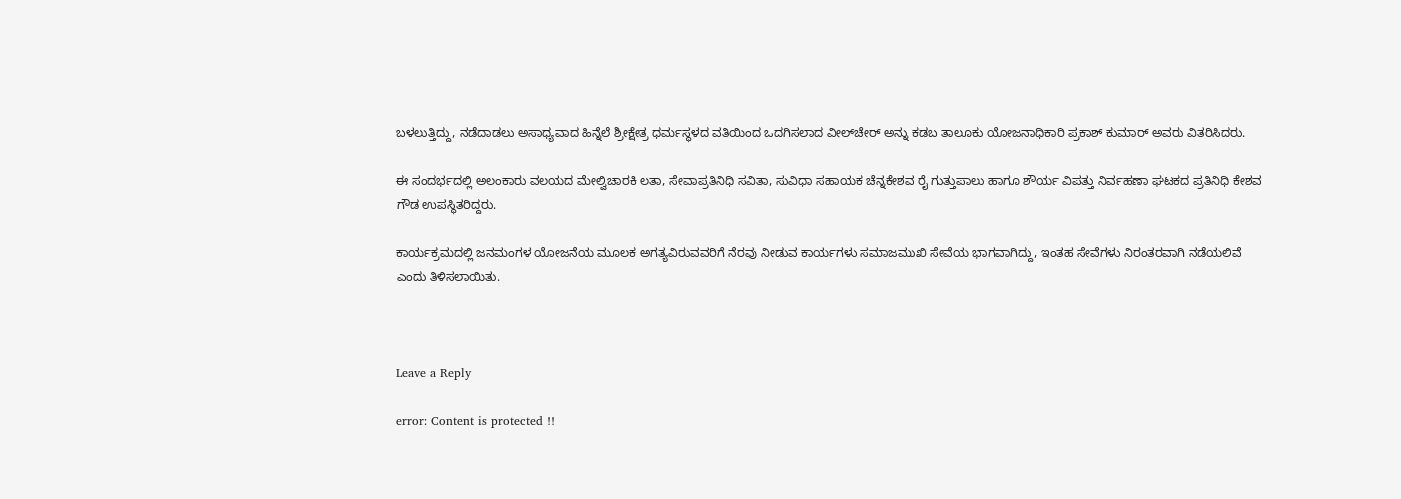ಬಳಲುತ್ತಿದ್ದು, ನಡೆದಾಡಲು ಅಸಾಧ್ಯವಾದ ಹಿನ್ನೆಲೆ ಶ್ರೀಕ್ಷೇತ್ರ ಧರ್ಮಸ್ಥಳದ ವತಿಯಿಂದ ಒದಗಿಸಲಾದ ವೀಲ್‌ಚೇರ್ ಅನ್ನು ಕಡಬ ತಾಲೂಕು ಯೋಜನಾಧಿಕಾರಿ ಪ್ರಕಾಶ್ ಕುಮಾರ್ ಅವರು ವಿತರಿಸಿದರು.

ಈ ಸಂದರ್ಭದಲ್ಲಿ ಅಲಂಕಾರು ವಲಯದ ಮೇಲ್ವಿಚಾರಕಿ ಲತಾ, ಸೇವಾಪ್ರತಿನಿಧಿ ಸವಿತಾ, ಸುವಿಧಾ ಸಹಾಯಕ ಚೆನ್ನಕೇಶವ ರೈ ಗುತ್ತುಪಾಲು ಹಾಗೂ ಶೌರ್ಯ ವಿಪತ್ತು ನಿರ್ವಹಣಾ ಘಟಕದ ಪ್ರತಿನಿಧಿ ಕೇಶವ ಗೌಡ ಉಪಸ್ಥಿತರಿದ್ದರು.

ಕಾರ್ಯಕ್ರಮದಲ್ಲಿ ಜನಮಂಗಳ ಯೋಜನೆಯ ಮೂಲಕ ಅಗತ್ಯವಿರುವವರಿಗೆ ನೆರವು ನೀಡುವ ಕಾರ್ಯಗಳು ಸಮಾಜಮುಖಿ ಸೇವೆಯ ಭಾಗವಾಗಿದ್ದು, ಇಂತಹ ಸೇವೆಗಳು ನಿರಂತರವಾಗಿ ನಡೆಯಲಿವೆ ಎಂದು ತಿಳಿಸಲಾಯಿತು.



Leave a Reply

error: Content is protected !!